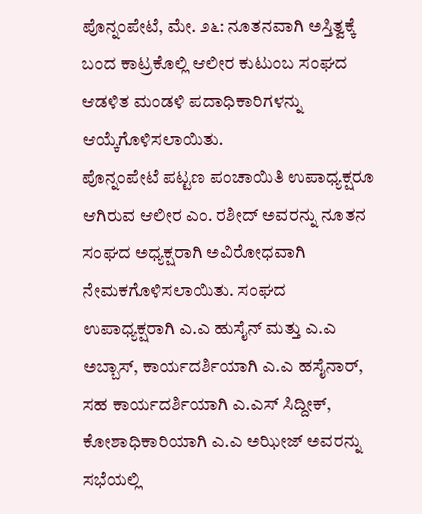ಪೊನ್ನಂಪೇಟೆ, ಮೇ. ೨೬: ನೂತನವಾಗಿ ಅಸ್ತಿತ್ವಕ್ಕೆ ಬಂದ ಕಾಟ್ರಕೊಲ್ಲಿ ಆಲೀರ ಕುಟುಂಬ ಸಂಘದ ಆಡಳಿತ ಮಂಡಳಿ ಪದಾಧಿಕಾರಿಗಳನ್ನು ಆಯ್ಕೆಗೊಳಿಸಲಾಯಿತು.
ಪೊನ್ನಂಪೇಟೆ ಪಟ್ಟಣ ಪಂಚಾಯಿತಿ ಉಪಾಧ್ಯಕ್ಷರೂ ಆಗಿರುವ ಆಲೀರ ಎಂ. ರಶೀದ್ ಅವರನ್ನು ನೂತನ ಸಂಘದ ಅಧ್ಯಕ್ಷರಾಗಿ ಅವಿರೋಧವಾಗಿ ನೇಮಕಗೊಳಿಸಲಾಯಿತು. ಸಂಘದ ಉಪಾಧ್ಯಕ್ಷರಾಗಿ ಎ.ಎ ಹುಸೈನ್ ಮತ್ತು ಎ.ಎ ಅಬ್ಬಾಸ್, ಕಾರ್ಯದರ್ಶಿಯಾಗಿ ಎ.ಎ ಹಸೈನಾರ್, ಸಹ ಕಾರ್ಯದರ್ಶಿಯಾಗಿ ಎ.ಎಸ್ ಸಿದ್ದೀಕ್, ಕೋಶಾಧಿಕಾರಿಯಾಗಿ ಎ.ಎ ಅಝೀಜ್ ಅವರನ್ನು ಸಭೆಯಲ್ಲಿ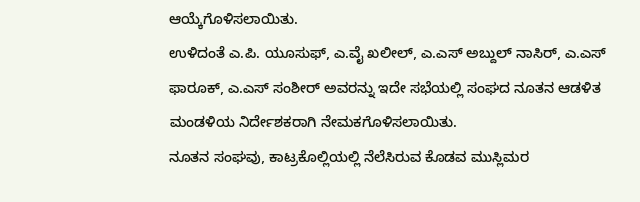ಆಯ್ಕೆಗೊಳಿಸಲಾಯಿತು.
ಉಳಿದಂತೆ ಎ.ಪಿ. ಯೂಸುಫ್, ಎ.ವೈ ಖಲೀಲ್, ಎ.ಎಸ್ ಅಬ್ದುಲ್ ನಾಸಿರ್, ಎ.ಎಸ್ ಫಾರೂಕ್, ಎ.ಎಸ್ ಸಂಶೀರ್ ಅವರನ್ನು ಇದೇ ಸಭೆಯಲ್ಲಿ ಸಂಘದ ನೂತನ ಆಡಳಿತ ಮಂಡಳಿಯ ನಿರ್ದೇಶಕರಾಗಿ ನೇಮಕಗೊಳಿಸಲಾಯಿತು.
ನೂತನ ಸಂಘವು, ಕಾಟ್ರಕೊಲ್ಲಿಯಲ್ಲಿ ನೆಲೆಸಿರುವ ಕೊಡವ ಮುಸ್ಲಿಮರ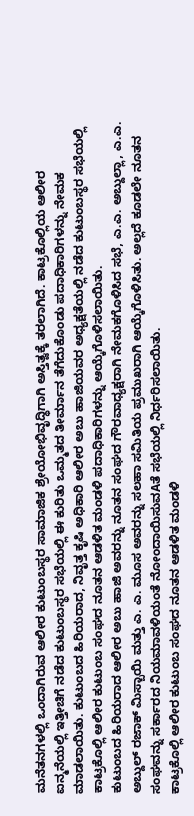ಮನೆತನಗಳಲ್ಲಿ ಒಂದಾಗಿರುವ ಆಲೀರ ಕುಟುಂಬಸ್ಥರ ಸಾಮಾಜಿಕ ಶ್ರೇಯೋಭಿವೃದ್ಧಿಗಾಗಿ ಅಸ್ತಿತ್ವಕ್ಕೆ ತರಲಾಗಿದೆ. ಕಾಟ್ರಕೊಲ್ಲಿಯ ಆಲೀರ ಐನ್ಮನೆಯಲ್ಲಿ ಇತ್ತೀಚಿಗೆ ನಡೆದ ಕುಟುಂಬಸ್ಥರ ಸಭೆಯಲ್ಲಿ ಈ ಕುರಿತು ಒಮ್ಮತದ ತೀರ್ಮಾನ ತೆಗೆದುಕೊಂಡು ಪದಾಧಿಕಾರಿಗಳನ್ನು ನೇಮಕ ಮಾಡಲಾಯಿತು. ಕುಟುಂಬದ ಹಿರಿಯರಾದ, ನಿವೃತ್ತ ಕೃಷಿ ಅಧಿಕಾರಿ ಆಲೀರ ಅಬು ಹಾಜಿಯವರ ಅಧ್ಯಕ್ಷತೆಯಲ್ಲಿ ನಡೆದ ಕುಟುಂಬಸ್ಥರ ಸಭೆಯಲ್ಲಿ ಕಾಟ್ರಕೊಲ್ಲಿ ಆಲೀರ ಕುಟುಂಬ ಸಂಘದ ನೂತನ ಆಡಳಿತ ಮಂಡಳಿ ಪದಾಧಿಕಾರಿಗಳನ್ನು ಆಯ್ಕೆಗೊಳಿಸಲಾಯಿತು.
ಕುಟುಂಬದ ಹಿರಿಯರಾದ ಆಲೀರ ಅಬು ಹಾಜಿ ಅವರನ್ನು ನೂತನ ಸಂಘದ ಗೌರವಾಧ್ಯಕ್ಷರಾಗಿ ನೇಮಕಗೊಳಿಸಿದ ಸಭೆ, ಎ.ಎ. ಅಬ್ದುಲ್ಲಾ, ಎ.ಎ. ಅಬ್ದುಲ್ ರಜಾಕ್ ಮಿಸ್ಬಾಯಿ ಮತ್ತು ಎ. ಎ. ಮೂಸ ಅವರನ್ನು ಸಲಹಾ ಸಮಿತಿಯ ಪ್ರಮುಖರಾಗಿ ಆಯ್ಕೆಗೊಳಿಸಿತು. ಅಲ್ಲದೆ ಕೂಡಲೇ ನೂತನ ಸಂಘವನ್ನು ಸರ್ಕಾರದ ನಿಯಮಾವಳಿಯಂತೆ ನೋಂದಾಯಿಸುವAತೆ ಸಭೆಯಲ್ಲಿ ನಿರ್ಧರಿಸಲಾಯಿತು.
ಕಾಟ್ರಕೊಲ್ಲಿ ಆಲೀರ ಕುಟುಂಬ ಸಂಘದ ನೂತನ ಆಡಳಿತ ಮಂಡಳಿ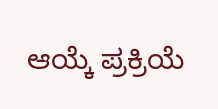ಆಯ್ಕೆ ಪ್ರಕ್ರಿಯೆ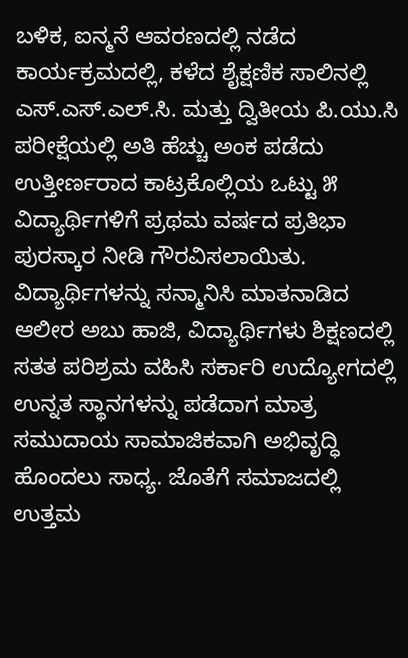ಬಳಿಕ, ಐನ್ಮನೆ ಆವರಣದಲ್ಲಿ ನಡೆದ ಕಾರ್ಯಕ್ರಮದಲ್ಲಿ, ಕಳೆದ ಶೈಕ್ಷಣಿಕ ಸಾಲಿನಲ್ಲಿ ಎಸ್.ಎಸ್.ಎಲ್.ಸಿ. ಮತ್ತು ದ್ವಿತೀಯ ಪಿ.ಯು.ಸಿ ಪರೀಕ್ಷೆಯಲ್ಲಿ ಅತಿ ಹೆಚ್ಚು ಅಂಕ ಪಡೆದು ಉತ್ತೀರ್ಣರಾದ ಕಾಟ್ರಕೊಲ್ಲಿಯ ಒಟ್ಟು ೫ ವಿದ್ಯಾರ್ಥಿಗಳಿಗೆ ಪ್ರಥಮ ವರ್ಷದ ಪ್ರತಿಭಾ ಪುರಸ್ಕಾರ ನೀಡಿ ಗೌರವಿಸಲಾಯಿತು.
ವಿದ್ಯಾರ್ಥಿಗಳನ್ನು ಸನ್ಮಾನಿಸಿ ಮಾತನಾಡಿದ ಆಲೀರ ಅಬು ಹಾಜಿ, ವಿದ್ಯಾರ್ಥಿಗಳು ಶಿಕ್ಷಣದಲ್ಲಿ ಸತತ ಪರಿಶ್ರಮ ವಹಿಸಿ ಸರ್ಕಾರಿ ಉದ್ಯೋಗದಲ್ಲಿ ಉನ್ನತ ಸ್ಥಾನಗಳನ್ನು ಪಡೆದಾಗ ಮಾತ್ರ ಸಮುದಾಯ ಸಾಮಾಜಿಕವಾಗಿ ಅಭಿವೃದ್ಧಿ ಹೊಂದಲು ಸಾಧ್ಯ. ಜೊತೆಗೆ ಸಮಾಜದಲ್ಲಿ ಉತ್ತಮ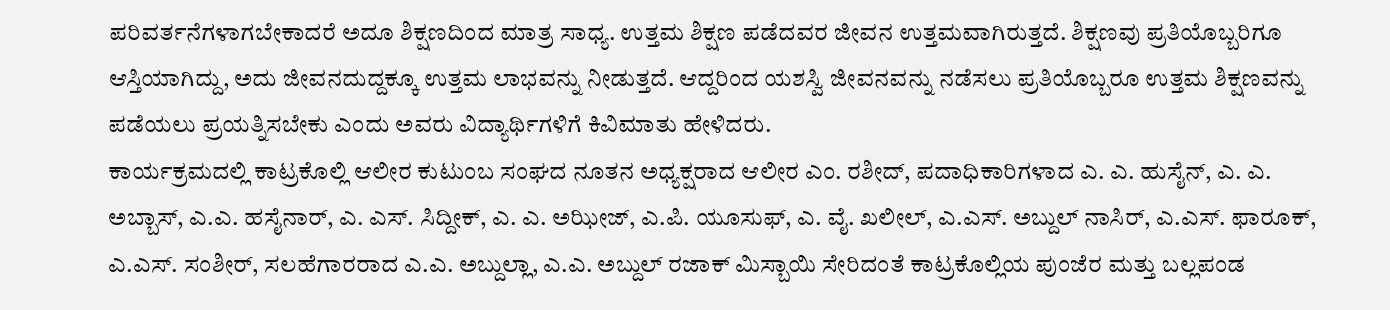ಪರಿವರ್ತನೆಗಳಾಗಬೇಕಾದರೆ ಅದೂ ಶಿಕ್ಷಣದಿಂದ ಮಾತ್ರ ಸಾಧ್ಯ. ಉತ್ತಮ ಶಿಕ್ಷಣ ಪಡೆದವರ ಜೀವನ ಉತ್ತಮವಾಗಿರುತ್ತದೆ. ಶಿಕ್ಷಣವು ಪ್ರತಿಯೊಬ್ಬರಿಗೂ ಆಸ್ತಿಯಾಗಿದ್ದು, ಅದು ಜೀವನದುದ್ದಕ್ಕೂ ಉತ್ತಮ ಲಾಭವನ್ನು ನೀಡುತ್ತದೆ. ಆದ್ದರಿಂದ ಯಶಸ್ವಿ ಜೀವನವನ್ನು ನಡೆಸಲು ಪ್ರತಿಯೊಬ್ಬರೂ ಉತ್ತಮ ಶಿಕ್ಷಣವನ್ನು ಪಡೆಯಲು ಪ್ರಯತ್ನಿಸಬೇಕು ಎಂದು ಅವರು ವಿದ್ಯಾರ್ಥಿಗಳಿಗೆ ಕಿವಿಮಾತು ಹೇಳಿದರು.
ಕಾರ್ಯಕ್ರಮದಲ್ಲಿ ಕಾಟ್ರಕೊಲ್ಲಿ ಆಲೀರ ಕುಟುಂಬ ಸಂಘದ ನೂತನ ಅಧ್ಯಕ್ಷರಾದ ಆಲೀರ ಎಂ. ರಶೀದ್, ಪದಾಧಿಕಾರಿಗಳಾದ ಎ. ಎ. ಹುಸೈನ್, ಎ. ಎ. ಅಬ್ಬಾಸ್, ಎ.ಎ. ಹಸೈನಾರ್, ಎ. ಎಸ್. ಸಿದ್ದೀಕ್, ಎ. ಎ. ಅಝೀಜ್, ಎ.ಪಿ. ಯೂಸುಫ್, ಎ. ವೈ. ಖಲೀಲ್, ಎ.ಎಸ್. ಅಬ್ದುಲ್ ನಾಸಿರ್, ಎ.ಎಸ್. ಫಾರೂಕ್, ಎ.ಎಸ್. ಸಂಶೀರ್, ಸಲಹೆಗಾರರಾದ ಎ.ಎ. ಅಬ್ದುಲ್ಲಾ, ಎ.ಎ. ಅಬ್ದುಲ್ ರಜಾಕ್ ಮಿಸ್ಬಾಯಿ ಸೇರಿದಂತೆ ಕಾಟ್ರಕೊಲ್ಲಿಯ ಪುಂಜೆರ ಮತ್ತು ಬಲ್ಲಪಂಡ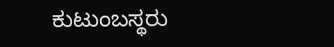ಕುಟುಂಬಸ್ಥರು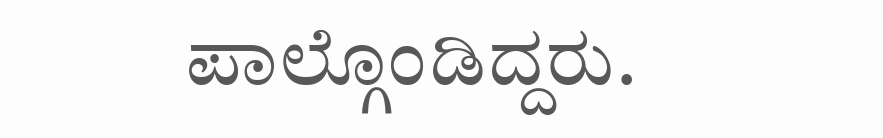ಪಾಲ್ಗೊಂಡಿದ್ದರು.